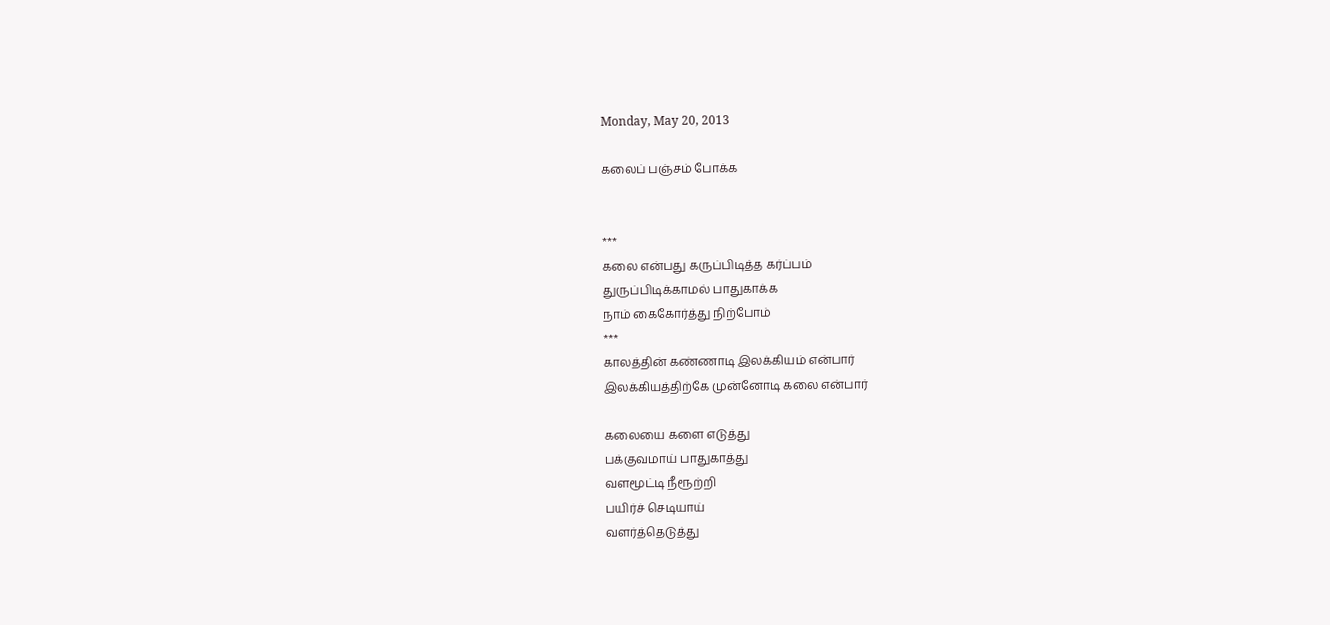Monday, May 20, 2013

கலைப் பஞ்சம் போக்க


***
கலை என்பது கருப்பிடித்த கர்ப்பம்
துருப்பிடிக்காமல் பாதுகாக்க
நாம் கைகோர்த்து நிற்போம்
***
காலத்தின் கண்ணாடி இலக்கியம் என்பார்
இலக்கியத்திற்கே முன்னோடி கலை என்பார்

கலையை களை எடுத்து
பக்குவமாய் பாதுகாத்து
வளமூட்டி நீரூற்றி
பயிர்ச் செடியாய்
வளர்த்தெடுத்து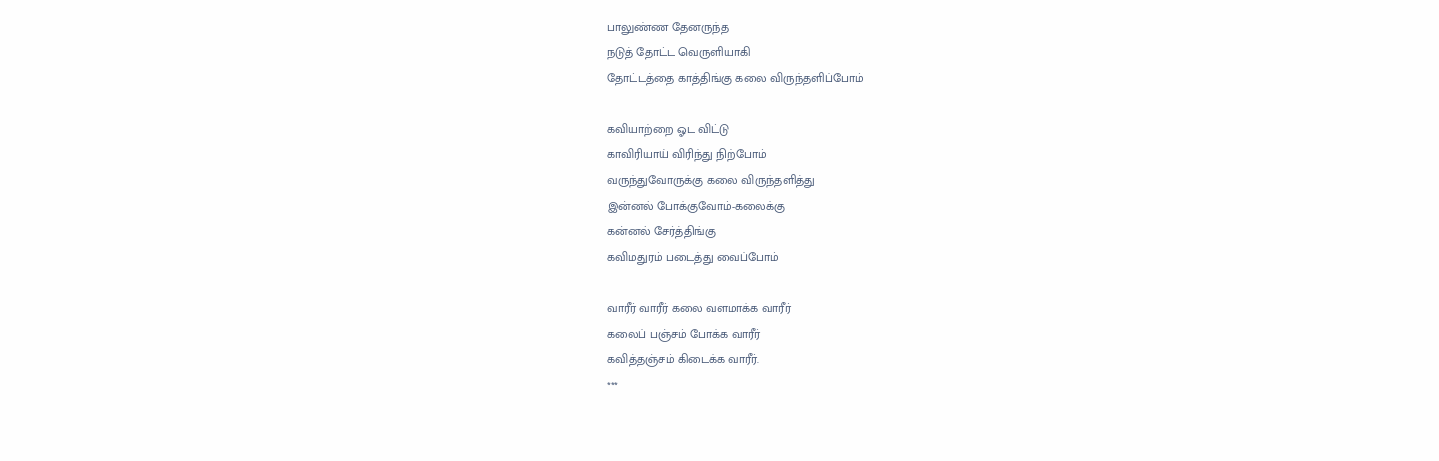பாலுண்ண தேனருந்த
நடுத் தோட்ட வெருளியாகி
தோட்டத்தை காத்திங்கு கலை விருந்தளிப்போம்

கவியாற்றை ஓட விட்டு
காவிரியாய் விரிந்து நிற்போம்
வருந்துவோருக்கு கலை விருந்தளித்து
இன்னல் போக்குவோம்-கலைக்கு
கன்னல் சேர்த்திங்கு
கவிமதுரம் படைத்து வைப்போம்

வாரீர் வாரீர் கலை வளமாக்க வாரீர்
கலைப் பஞ்சம் போக்க வாரீர்
கவித்தஞ்சம் கிடைக்க வாரீர்.
***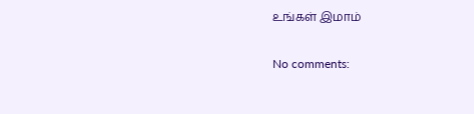உங்கள் இமாம்

No comments: